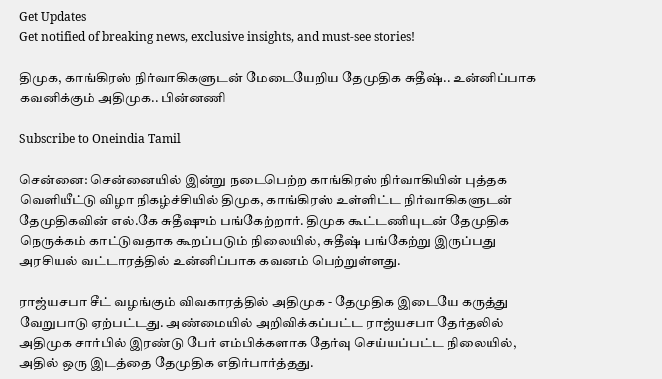Get Updates
Get notified of breaking news, exclusive insights, and must-see stories!

திமுக, காங்கிரஸ் நிர்வாகிகளுடன் மேடையேறிய தேமுதிக சுதீஷ்.. உன்னிப்பாக கவனிக்கும் அதிமுக.. பின்னணி

Subscribe to Oneindia Tamil

சென்னை: சென்னையில் இன்று நடைபெற்ற காங்கிரஸ் நிர்வாகியின் புத்தக வெளியீட்டு விழா நிகழ்ச்சியில் திமுக, காங்கிரஸ் உள்ளிட்ட நிர்வாகிகளுடன் தேமுதிகவின் எல்.கே சுதீஷும் பங்கேற்றார். திமுக கூட்டணியுடன் தேமுதிக நெருக்கம் காட்டுவதாக கூறப்படும் நிலையில், சுதீஷ் பங்கேற்று இருப்பது அரசியல் வட்டாரத்தில் உன்னிப்பாக கவனம் பெற்றுள்ளது.

ராஜ்யசபா சீட் வழங்கும் விவகாரத்தில் அதிமுக - தேமுதிக இடையே கருத்து வேறுபாடு ஏற்பட்டது. அண்மையில் அறிவிக்கப்பட்ட ராஜ்யசபா தேர்தலில் அதிமுக சார்பில் இரண்டு பேர் எம்பிக்களாக தேர்வு செய்யப்பட்ட நிலையில், அதில் ஒரு இடத்தை தேமுதிக எதிர்பார்த்தது.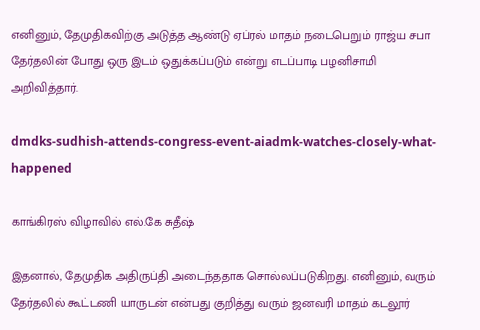எனினும், தேமுதிகவிற்கு அடுத்த ஆண்டு ஏப்ரல் மாதம் நடைபெறும் ராஜ்ய சபா தேர்தலின் போது ஒரு இடம் ஒதுக்கப்படும் என்று எடப்பாடி பழனிசாமி அறிவித்தார்.

dmdks-sudhish-attends-congress-event-aiadmk-watches-closely-what-happened

காங்கிரஸ் விழாவில் எல்.கே சுதீஷ்

இதனால், தேமுதிக அதிருப்தி அடைந்ததாக சொல்லப்படுகிறது. எனினும், வரும் தேர்தலில் கூட்டணி யாருடன் என்பது குறித்து வரும் ஜனவரி மாதம் கடலூர்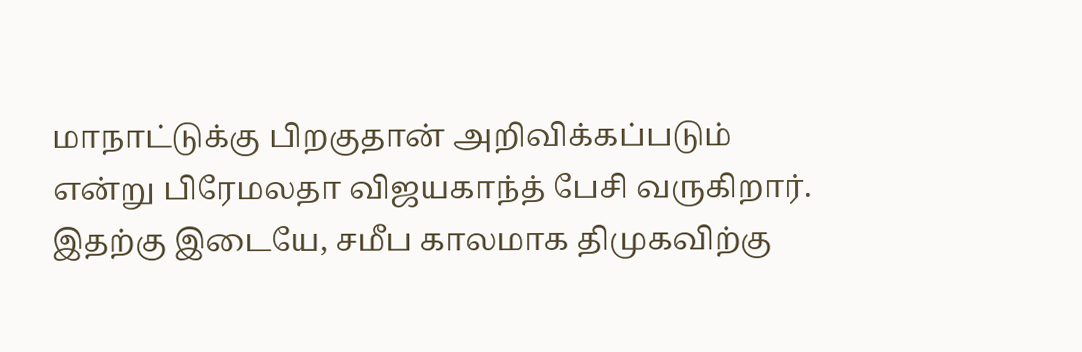மாநாட்டுக்கு பிறகுதான் அறிவிக்கப்படும் என்று பிரேமலதா விஜயகாந்த் பேசி வருகிறார். இதற்கு இடையே, சமீப காலமாக திமுகவிற்கு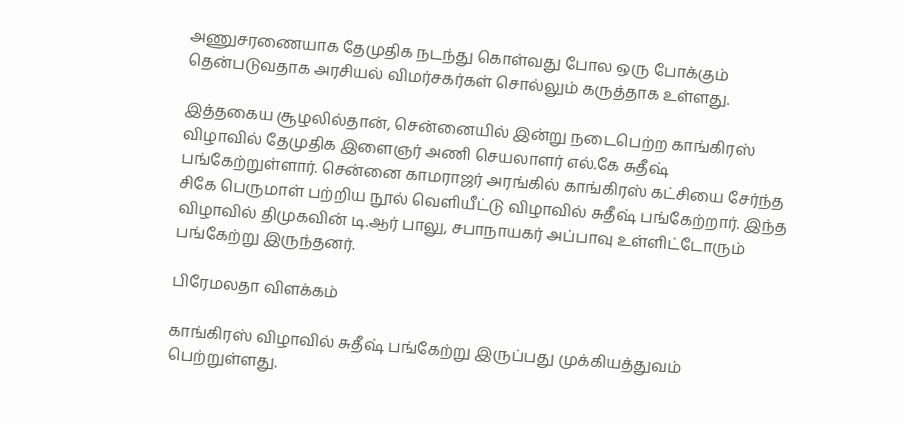அணுசரணையாக தேமுதிக நடந்து கொள்வது போல ஒரு போக்கும் தென்படுவதாக அரசியல் விமர்சகர்கள் சொல்லும் கருத்தாக உள்ளது.

இத்தகைய சூழலில்தான், சென்னையில் இன்று நடைபெற்ற காங்கிரஸ் விழாவில் தேமுதிக இளைஞர் அணி செயலாளர் எல்.கே சுதீஷ் பங்கேற்றுள்ளார். சென்னை காமராஜர் அரங்கில் காங்கிரஸ் கட்சியை சேர்ந்த சிகே பெருமாள் பற்றிய நூல் வெளியீட்டு விழாவில் சுதீஷ் பங்கேற்றார். இந்த விழாவில் திமுகவின் டி.ஆர் பாலு, சபாநாயகர் அப்பாவு உள்ளிட்டோரும் பங்கேற்று இருந்தனர்.

பிரேமலதா விளக்கம்

காங்கிரஸ் விழாவில் சுதீஷ் பங்கேற்று இருப்பது முக்கியத்துவம் பெற்றுள்ளது.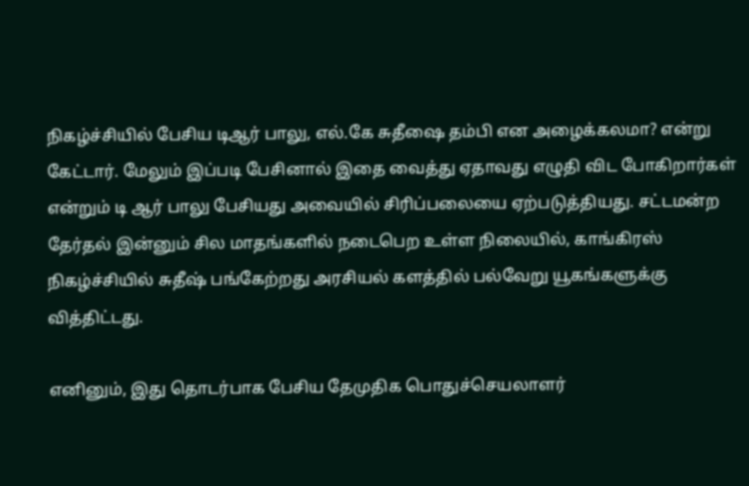நிகழ்ச்சியில் பேசிய டிஆர் பாலு, எல்.கே சுதீஷை தம்பி என அழைக்கலமா? என்று கேட்டார். மேலும் இப்படி பேசினால் இதை வைத்து ஏதாவது எழுதி விட போகிறார்கள் என்றும் டி ஆர் பாலு பேசியது அவையில் சிரிப்பலையை ஏற்படுத்தியது. சட்டமன்ற தேர்தல் இன்னும் சில மாதங்களில் நடைபெற உள்ள நிலையில், காங்கிரஸ் நிகழ்ச்சியில் சுதீஷ் பங்கேற்றது அரசியல் களத்தில் பல்வேறு யூகங்களுக்கு வித்திட்டது.

எனினும், இது தொடர்பாக பேசிய தேமுதிக பொதுச்செயலாளர்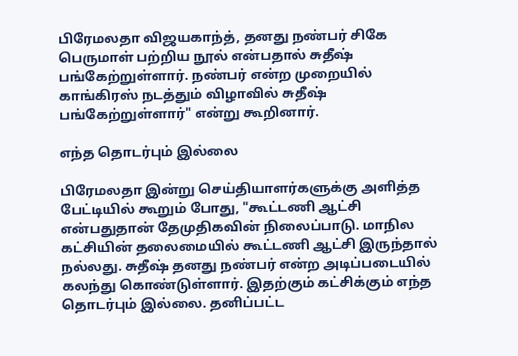பிரேமலதா விஜயகாந்த், தனது நண்பர் சிகே பெருமாள் பற்றிய நூல் என்பதால் சுதீஷ் பங்கேற்றுள்ளார். நண்பர் என்ற முறையில் காங்கிரஸ் நடத்தும் விழாவில் சுதீஷ் பங்கேற்றுள்ளார்" என்று கூறினார்.

எந்த தொடர்பும் இல்லை

பிரேமலதா இன்று செய்தியாளர்களுக்கு அளித்த பேட்டியில் கூறும் போது, "கூட்டணி ஆட்சி என்பதுதான் தேமுதிகவின் நிலைப்பாடு. மாநில கட்சியின் தலைமையில் கூட்டணி ஆட்சி இருந்தால் நல்லது. சுதீஷ் தனது நண்பர் என்ற அடிப்படையில் கலந்து கொண்டுள்ளார். இதற்கும் கட்சிக்கும் எந்த தொடர்பும் இல்லை. தனிப்பட்ட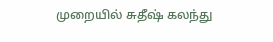முறையில் சுதீஷ் கலந்து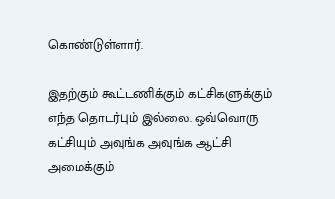கொண்டுள்ளார்.

இதற்கும் கூட்டணிக்கும் கட்சிகளுக்கும் எந்த தொடர்பும் இல்லை. ஒவ்வொரு கட்சியும் அவுங்க அவுங்க ஆட்சி அமைக்கும்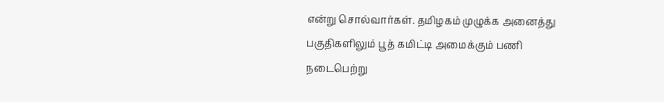என்று சொல்வார்கள். தமிழகம் முழுக்க அனைத்து பகுதிகளிலும் பூத் கமிட்டி அமைக்கும் பணி நடைபெற்று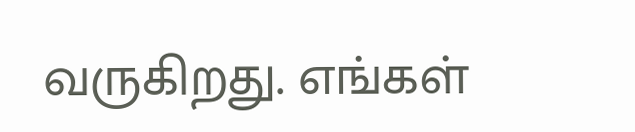வருகிறது. எங்கள்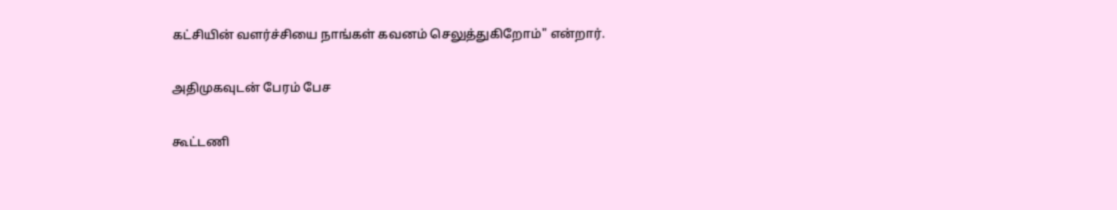கட்சியின் வளர்ச்சியை நாங்கள் கவனம் செலுத்துகிறோம்" என்றார்.

அதிமுகவுடன் பேரம் பேச

கூட்டணி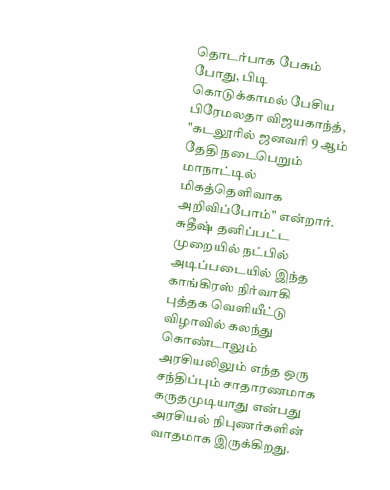தொடர்பாக பேசும் போது, பிடி கொடுக்காமல் பேசிய பிரேமலதா விஜயகாந்த், "கடலூரில் ஜனவரி 9 ஆம் தேதி நடைபெறும் மாநாட்டில் மிகத்தெளிவாக அறிவிப்போம்" என்றார். சுதீஷ் தனிப்பட்ட முறையில் நட்பில் அடிப்படையில் இந்த காங்கிரஸ் நிர்வாகி புத்தக வெளியீட்டு விழாவில் கலந்து கொண்டாலும் அரசியலிலும் எந்த ஒரு சந்திப்பும் சாதாரணமாக கருதமுடியாது என்பது அரசியல் நிபுணர்களின் வாதமாக இருக்கிறது.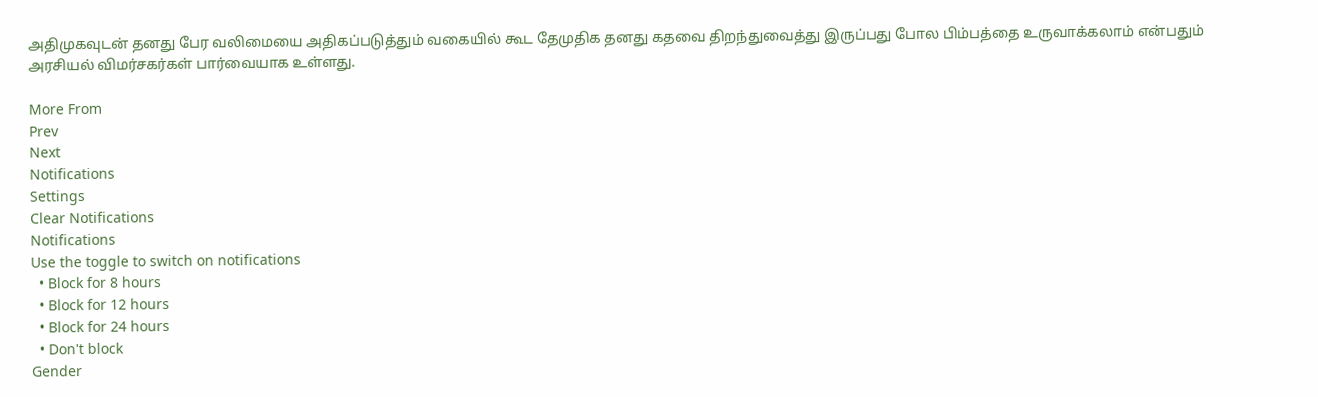அதிமுகவுடன் தனது பேர வலிமையை அதிகப்படுத்தும் வகையில் கூட தேமுதிக தனது கதவை திறந்துவைத்து இருப்பது போல பிம்பத்தை உருவாக்கலாம் என்பதும் அரசியல் விமர்சகர்கள் பார்வையாக உள்ளது.

More From
Prev
Next
Notifications
Settings
Clear Notifications
Notifications
Use the toggle to switch on notifications
  • Block for 8 hours
  • Block for 12 hours
  • Block for 24 hours
  • Don't block
Gender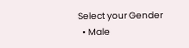Select your Gender
  • Male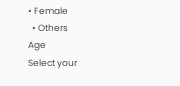• Female
  • Others
Age
Select your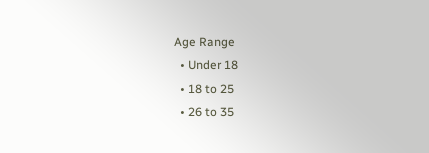Age Range
  • Under 18
  • 18 to 25
  • 26 to 35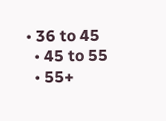• 36 to 45
  • 45 to 55
  • 55+